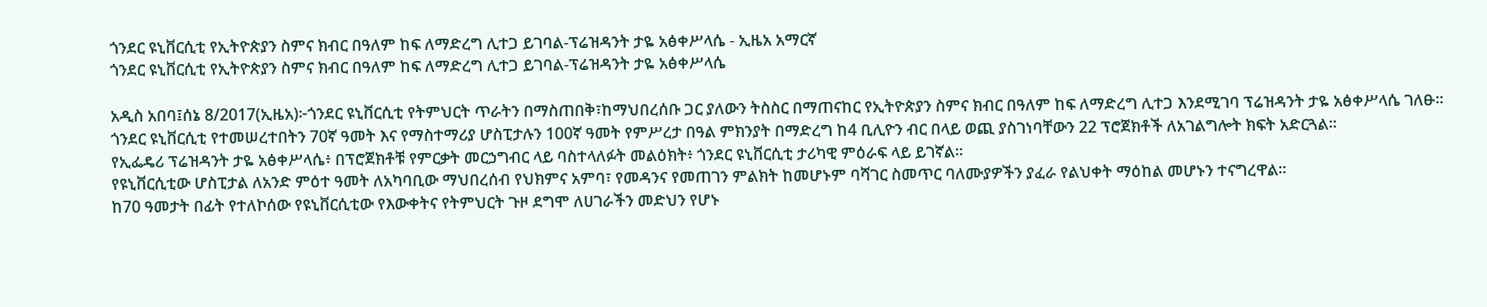ጎንደር ዩኒቨርሲቲ የኢትዮጵያን ስምና ክብር በዓለም ከፍ ለማድረግ ሊተጋ ይገባል-ፕሬዝዳንት ታዬ አፅቀሥላሴ - ኢዜአ አማርኛ
ጎንደር ዩኒቨርሲቲ የኢትዮጵያን ስምና ክብር በዓለም ከፍ ለማድረግ ሊተጋ ይገባል-ፕሬዝዳንት ታዬ አፅቀሥላሴ

አዲስ አበባ፤ሰኔ 8/2017(ኢዜአ)፦ጎንደር ዩኒቨርሲቲ የትምህርት ጥራትን በማስጠበቅ፣ከማህበረሰቡ ጋር ያለውን ትስስር በማጠናከር የኢትዮጵያን ስምና ክብር በዓለም ከፍ ለማድረግ ሊተጋ እንደሚገባ ፕሬዝዳንት ታዬ አፅቀሥላሴ ገለፁ።
ጎንደር ዩኒቨርሲቲ የተመሠረተበትን 70ኛ ዓመት እና የማስተማሪያ ሆስፒታሉን 100ኛ ዓመት የምሥረታ በዓል ምክንያት በማድረግ ከ4 ቢሊዮን ብር በላይ ወጪ ያስገነባቸውን 22 ፕሮጀክቶች ለአገልግሎት ክፍት አድርጓል።
የኢፌዴሪ ፕሬዝዳንት ታዬ አፅቀሥላሴ፥ በፕሮጀክቶቹ የምርቃት መርኃግብር ላይ ባስተላለፉት መልዕክት፥ ጎንደር ዩኒቨርሲቲ ታሪካዊ ምዕራፍ ላይ ይገኛል።
የዩኒቨርሲቲው ሆስፒታል ለአንድ ምዕተ ዓመት ለአካባቢው ማህበረሰብ የህክምና አምባ፣ የመዳንና የመጠገን ምልክት ከመሆኑም ባሻገር ስመጥር ባለሙያዎችን ያፈራ የልህቀት ማዕከል መሆኑን ተናግረዋል።
ከ70 ዓመታት በፊት የተለኮሰው የዩኒቨርሲቲው የእውቀትና የትምህርት ጉዞ ደግሞ ለሀገራችን መድህን የሆኑ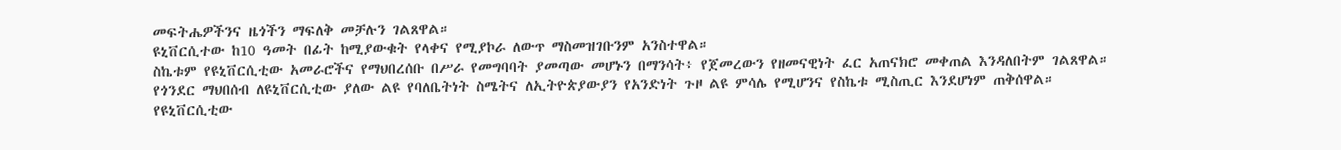መፍትሔዎችንና ዜጎችን ማፍለቅ መቻሉን ገልጸዋል።
ዩኒቨርሲተው ከ10 ዓመት በፊት ከሚያውቁት የላቀና የሚያኮራ ለውጥ ማስመዝገቡንም አንስተዋል።
ስኬቱም የዩኒቨርሲቲው አመራሮችና የማህበረሰቡ በሥራ የመግባባት ያመጣው መሆኑን በማንሳት፥ የጀመረውን የዘመናዊነት ፈር አጠናክሮ መቀጠል እንዳለበትም ገልጸዋል።
የጎንደር ማህበሰብ ለዩኒቨርሲቲው ያለው ልዩ የባለቤትነት ስሜትና ለኢትዮጵያውያን የአንድነት ጉዞ ልዩ ምሳሌ የሚሆንና የስኬቱ ሚስጢር እንደሆነም ጠቅሰዋል።
የዩኒቨርሲቲው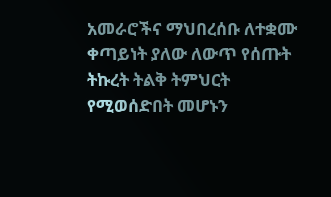አመራሮችና ማህበረሰቡ ለተቋሙ ቀጣይነት ያለው ለውጥ የሰጡት ትኩረት ትልቅ ትምህርት የሚወሰድበት መሆኑን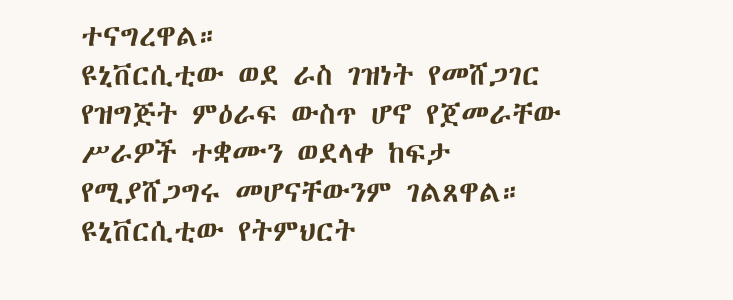ተናግረዋል።
ዩኒቨርሲቲው ወደ ራስ ገዝነት የመሸጋገር የዝግጅት ምዕራፍ ውስጥ ሆኖ የጀመራቸው ሥራዎች ተቋሙን ወደላቀ ከፍታ የሚያሸጋግሩ መሆናቸውንም ገልጸዋል።
ዩኒቨርሲቲው የትምህርት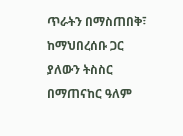ጥራትን በማስጠበቅ፣ ከማህበረሰቡ ጋር ያለውን ትስስር በማጠናከር ዓለም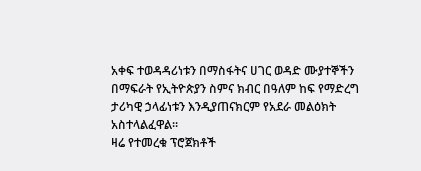አቀፍ ተወዳዳሪነቱን በማስፋትና ሀገር ወዳድ ሙያተኞችን በማፍራት የኢትዮጵያን ስምና ክብር በዓለም ከፍ የማድረግ ታሪካዊ ኃላፊነቱን እንዲያጠናክርም የአደራ መልዕክት አስተላልፈዋል።
ዛሬ የተመረቁ ፕሮጀክቶች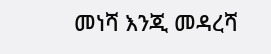መነሻ እንጂ መዳረሻ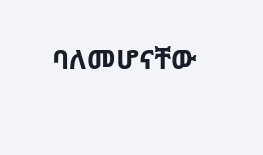ባለመሆናቸው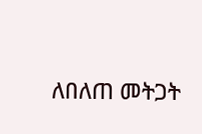ለበለጠ መትጋት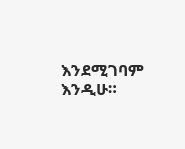እንደሚገባም እንዲሁ።